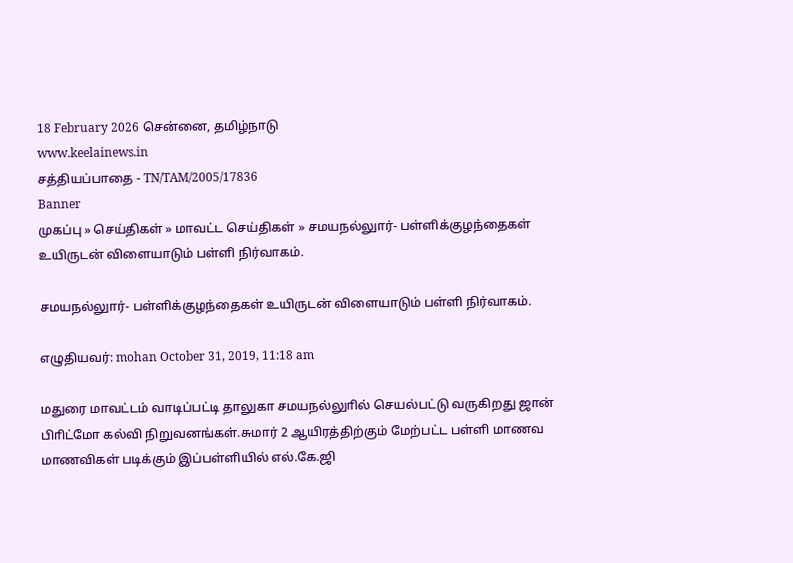18 February 2026 சென்னை, தமிழ்நாடு
www.keelainews.in
சத்தியப்பாதை - TN/TAM/2005/17836
Banner
முகப்பு » செய்திகள் » மாவட்ட செய்திகள் » சமயநல்லுார்- பள்ளிக்குழந்தைகள் உயிருடன் விளையாடும் பள்ளி நிர்வாகம்.

சமயநல்லுார்- பள்ளிக்குழந்தைகள் உயிருடன் விளையாடும் பள்ளி நிர்வாகம்.

எழுதியவர்: mohan October 31, 2019, 11:18 am

மதுரை மாவட்டம் வாடிப்பட்டி தாலுகா சமயநல்லுாில் செயல்பட்டு வருகிறது ஜான் பிாிட்மோ கல்வி நிறுவனங்கள்.சுமார் 2 ஆயிரத்திற்கும் மேற்பட்ட பள்ளி மாணவ மாணவிகள் படிக்கும் இப்பள்ளியில் எல்.கே.ஜி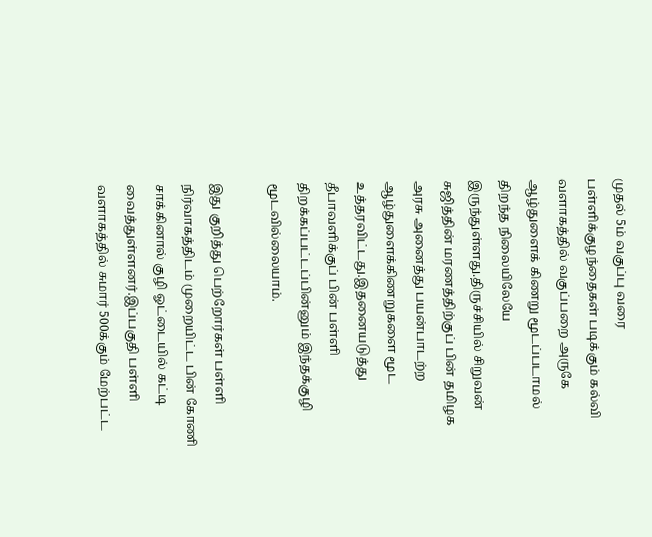முதல் 5ம் வகுப்பு வரை பள்ளிக்குழந்தைகள் படிக்கும் கல்வி வளாகத்தில் வகுப்பறை அருகே ஆழ்துளைக் கிணறு மூடப்படாமல் திறந்த நிலையிலேயே இருந்துள்ளது.திருச்சியில் சிறுவன் சுஜித்தின் மரணத்திற்குப் பின் தமிழக அரசு அனைத்து பயன்பாடற்ற ஆழ்துளைக்கிணறுகளை மூட உத்தரவிட்டது.இதனையடுத்து தீபாவளிக்குப் பின் பள்ளி திறக்கப்பட்டப்பின்னும் இந்தக்குழி மூடவில்லையாம்.

இது குறித்து பெற்றோர்கள் பள்ளி நிர்வாகத்திடம் முறையிட்ட பின் கோணி சாக்கினால் குழி ஓட்டையில் கட்டி வைத்துள்ளனர்.இப்பகுதி பள்ளி வளாகத்தில் சுமார் 500க்கும் மேற்பட்ட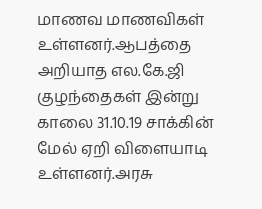மாணவ மாணவிகள் உள்ளனர்.ஆபத்தை அறியாத எல.கே.ஜி குழந்தைகள் இன்று காலை 31.10.19 சாக்கின் மேல் ஏறி விளையாடி உள்ளனர்.அரசு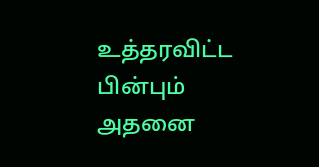உத்தரவிட்ட பின்பும் அதனை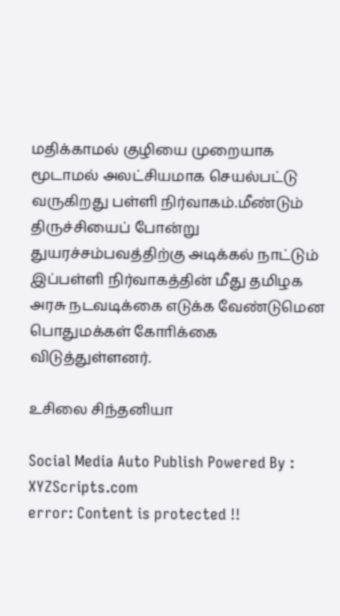மதிக்காமல் குழியை முறையாக மூடாமல் அலட்சியமாக செயல்பட்டு வருகிறது பள்ளி நிர்வாகம்.மீண்டும் திருச்சியைப் போன்று துயரச்சம்பவத்திற்கு அடிக்கல் நாட்டும் இப்பள்ளி நிர்வாகத்தின் மீது தமிழக அரசு நடவடிக்கை எடுக்க வேண்டுமென பொதுமக்கள் கோாிக்கை விடுத்துள்ளனர்.

உசிலை சிந்தனியா

Social Media Auto Publish Powered By : XYZScripts.com
error: Content is protected !!